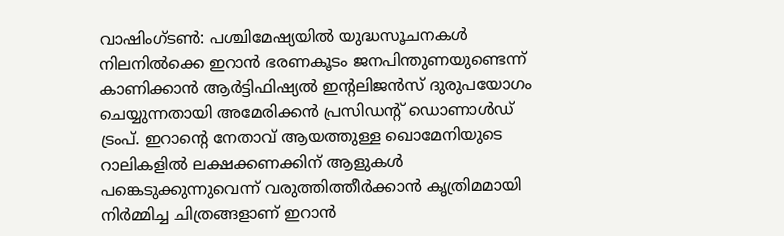വാഷിംഗ്ടൺ: പശ്ചിമേഷ്യയിൽ യുദ്ധസൂചനകൾ നിലനിൽക്കെ ഇറാൻ ഭരണകൂടം ജനപിന്തുണയുണ്ടെന്ന് കാണിക്കാൻ ആർട്ടിഫിഷ്യൽ ഇന്റലിജൻസ് ദുരുപയോഗം ചെയ്യുന്നതായി അമേരിക്കൻ പ്രസിഡന്റ് ഡൊണാൾഡ് ട്രംപ്. ഇറാന്റെ നേതാവ് ആയത്തുള്ള ഖൊമേനിയുടെ റാലികളിൽ ലക്ഷക്കണക്കിന് ആളുകൾ പങ്കെടുക്കുന്നുവെന്ന് വരുത്തിത്തീർക്കാൻ കൃത്രിമമായി നിർമ്മിച്ച ചിത്രങ്ങളാണ് ഇറാൻ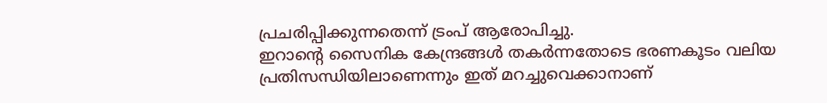പ്രചരിപ്പിക്കുന്നതെന്ന് ട്രംപ് ആരോപിച്ചു.
ഇറാന്റെ സൈനിക കേന്ദ്രങ്ങൾ തകർന്നതോടെ ഭരണകൂടം വലിയ പ്രതിസന്ധിയിലാണെന്നും ഇത് മറച്ചുവെക്കാനാണ്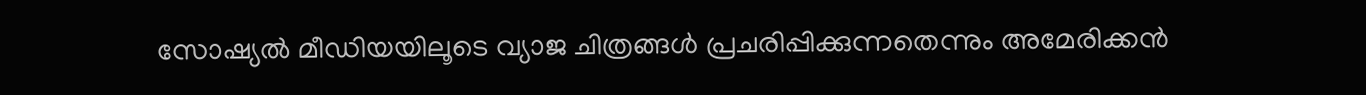സോഷ്യൽ മീഡിയയിലൂടെ വ്യാജ ചിത്രങ്ങൾ പ്രചരിപ്പിക്കുന്നതെന്നും അമേരിക്കൻ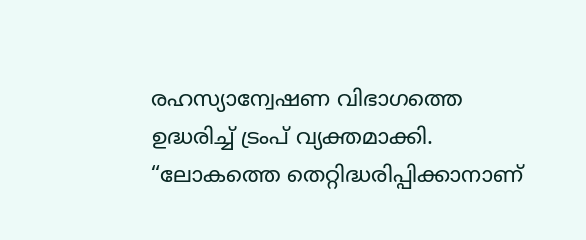രഹസ്യാന്വേഷണ വിഭാഗത്തെ ഉദ്ധരിച്ച് ട്രംപ് വ്യക്തമാക്കി. “ലോകത്തെ തെറ്റിദ്ധരിപ്പിക്കാനാണ്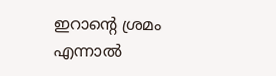ഇറാന്റെ ശ്രമം എന്നാൽ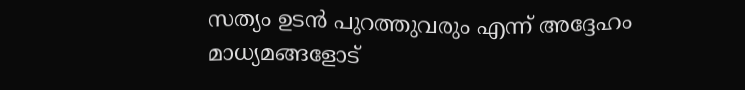സത്യം ഉടൻ പുറത്തുവരും എന്ന് അദ്ദേഹം മാധ്യമങ്ങളോട്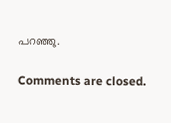പറഞ്ഞു.

Comments are closed.